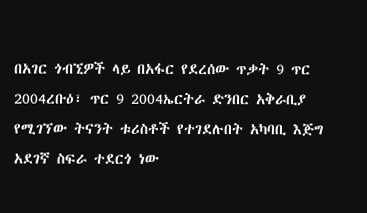በአገር ጎብኚዎች ላይ በአፋር የደረሰው ጥቃት 9 ጥር 2004ረቡዕ፣ ጥር 9 2004ኤርትራ ድንበር አቅራቢያ የሚገኘው ትናንት ቱሪስቶች የተገደሉበት አካባቢ እጅግ አደገኛ ስፍራ ተደርጎ ነው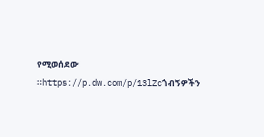የሚወሰደው ።https://p.dw.com/p/13lZcጎብኝዎችን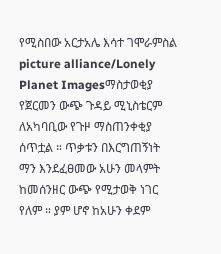የሚስበው አርታአሌ እሳተ ገሞራምስል picture alliance/Lonely Planet Imagesማስታወቂያ የጀርመን ውጭ ጉዳይ ሚኒስቴርም ለአካባቢው የጉዞ ማስጠንቀቂያ ሰጥቷል ። ጥቃቱን በእርግጠኝነት ማን እንደፈፀመው አሁን መላምት ከመሰንዘር ውጭ የሚታወቅ ነገር የለም ። ያም ሆኖ ከአሁን ቀደም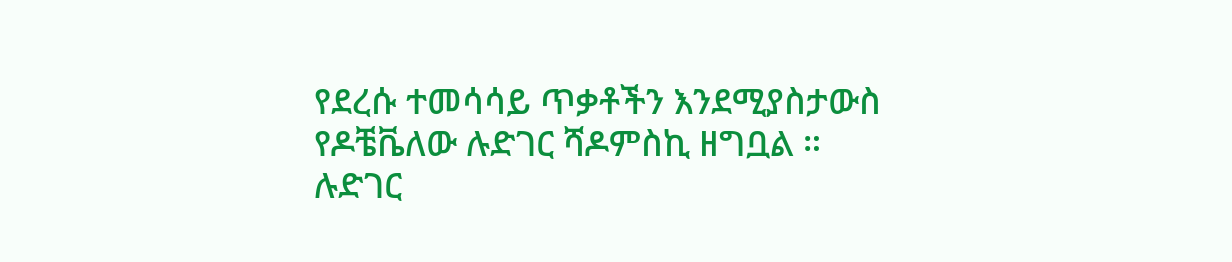የደረሱ ተመሳሳይ ጥቃቶችን እንደሚያስታውስ የዶቼቬለው ሉድገር ሻዶምስኪ ዘግቧል ። ሉድገር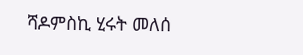ሻዶምስኪ ሂሩት መለሰ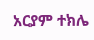አርያም ተክሌ